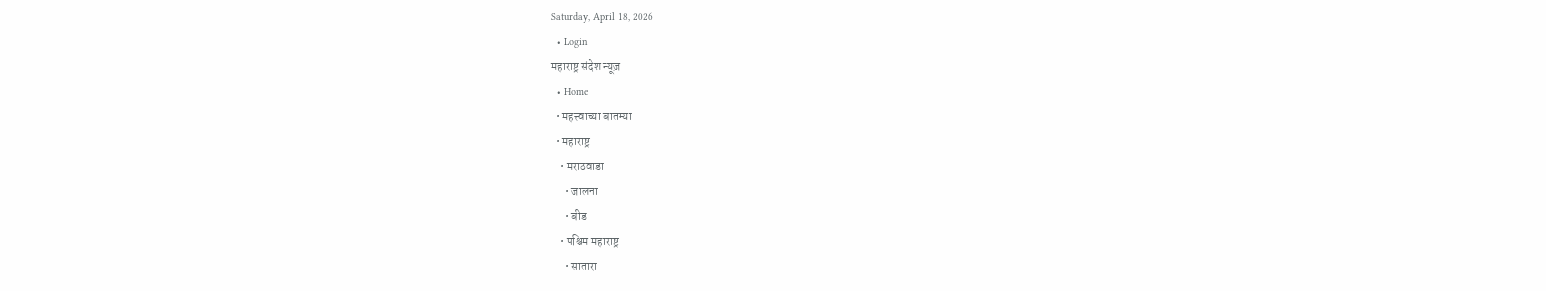Saturday, April 18, 2026
  • Login
महाराष्ट्र संदेश न्यूज़
  • Home
  • महत्त्वाच्या बातम्या
  • महाराष्ट्र
    • मराठवाडा
      • जालना
      • बीड
    • पश्चिम महाराष्ट्र
      • सातारा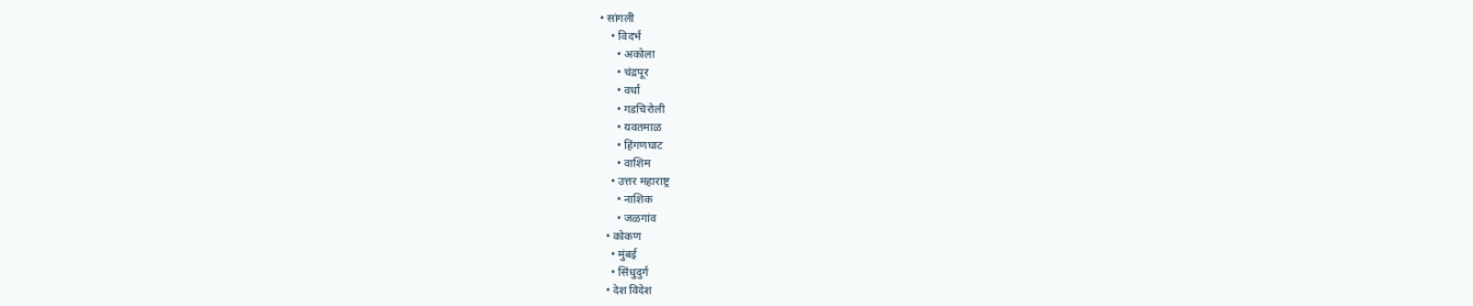• सांगली
    • विदर्भ
      • अकोला
      • चंद्रपूर
      • वर्धा
      • गडचिरोली
      • यवतमाळ
      • हिंगणघाट
      • वाशिम
    • उत्तर महाराष्ट्र
      • नाशिक
      • जळगांव
  • कोकण
    • मुंबई
    • सिंधुदुर्ग
  • देश विदेश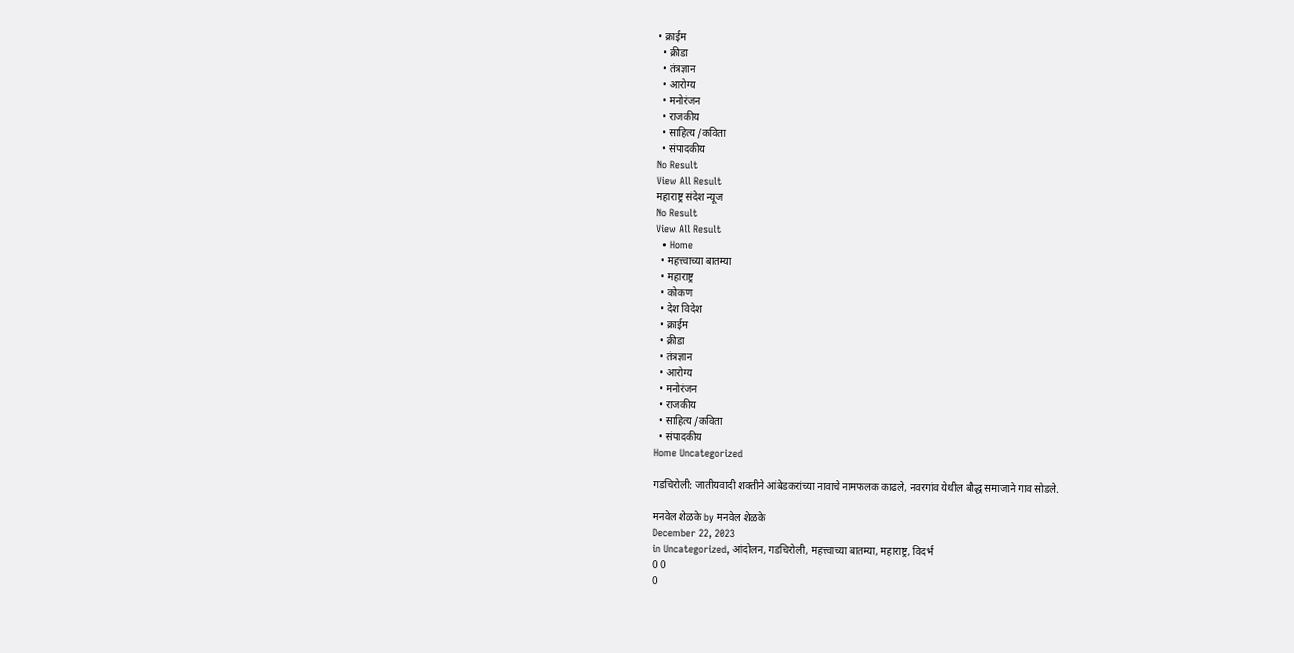• क्राईम
  • क्रीडा
  • तंत्रज्ञान
  • आरोग्य
  • मनोरंजन
  • राजकीय
  • साहित्य /कविता
  • संपादकीय
No Result
View All Result
महाराष्ट्र संदेश न्यूज
No Result
View All Result
  • Home
  • महत्त्वाच्या बातम्या
  • महाराष्ट्र
  • कोकण
  • देश विदेश
  • क्राईम
  • क्रीडा
  • तंत्रज्ञान
  • आरोग्य
  • मनोरंजन
  • राजकीय
  • साहित्य /कविता
  • संपादकीय
Home Uncategorized

गडचिरोली: जातीयवादी शक्तीने आंबेडकरांच्या नावाचे नामफलक काढले, नवरगांव येथील बौद्ध समाजाने गाव सोडले.

मनवेल शेळके by मनवेल शेळके
December 22, 2023
in Uncategorized, आंदोलन, गडचिरोली, महत्त्वाच्या बातम्या, महाराष्ट्र, विदर्भ
0 0
0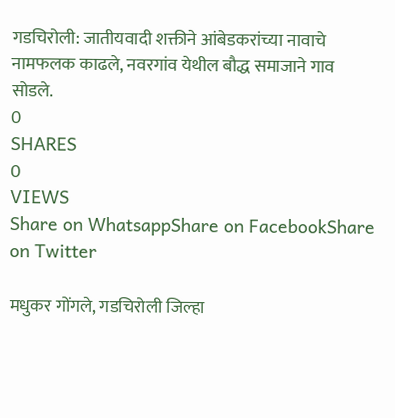गडचिरोली: जातीयवादी शक्तीने आंबेडकरांच्या नावाचे नामफलक काढले, नवरगांव येथील बौद्ध समाजाने गाव सोडले.
0
SHARES
0
VIEWS
Share on WhatsappShare on FacebookShare on Twitter

मधुकर गोंगले, गडचिरोली जिल्हा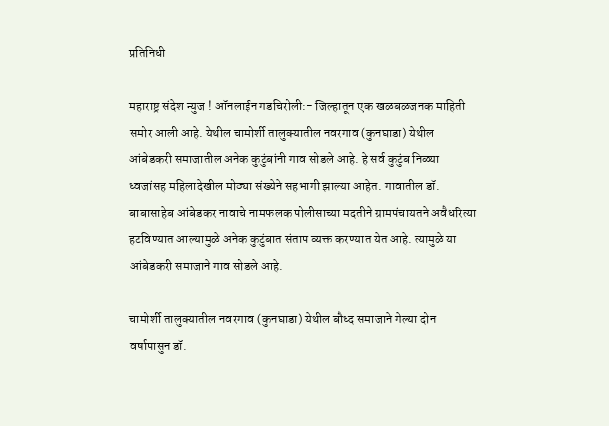प्रतिनिधी

महाराष्ट्र संदेश न्युज ! ऑनलाईन गडचिरोली:- जिल्हातून एक खळबळजनक माहिती समोर आली आहे. येथील चामोर्शी तालुक्यातील नवरगाव (कुनघाडा) येथील आंबेडकरी समाजातील अनेक कुटुंबांनी गाव सोडले आहे. हे सर्व कुटुंब निळ्या ध्वजांसह महिलादेखील मोठ्या संख्येने सहभागी झाल्या आहेत. गावातील डॉ. बाबासाहेब आंबेडकर नावाचे नामफलक पोलीसाच्या मदतीने ग्रामपंचायतने अवैधरित्या हटविण्यात आल्यामुळे अनेक कुटुंबात संताप व्यक्त करण्यात येत आहे. त्यामुळे या आंबेडकरी समाजाने गाव सोडले आहे.

चामोर्शी तालुक्यातील नवरगाव (कुनघाडा) येथील बौध्द समाजाने गेल्या दोन वर्षापासुन डॉ.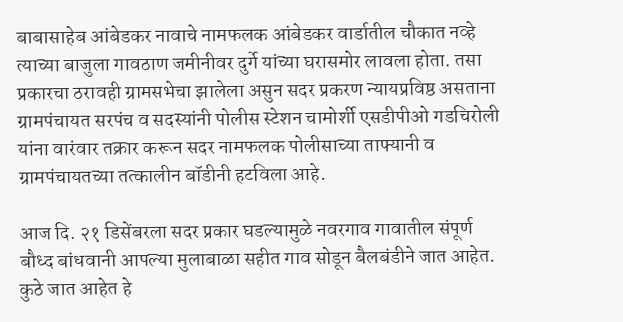बाबासाहेब आंबेडकर नावाचे नामफलक आंबेडकर वार्डातील चौकात नव्हे त्याच्या बाजुला गावठाण जमीनीवर दुर्गे यांच्या घरासमोर लावला होता. तसा प्रकारचा ठरावही ग्रामसभेचा झालेला असुन सदर प्रकरण न्यायप्रविष्ठ असताना ग्रामपंचायत सरपंच व सदस्यांनी पोलीस स्टेशन चामोर्शी एसडीपीओ गडचिरोली यांना वारंवार तक्रार करून सदर नामफलक पोलीसाच्या ताफ्यानी व ग्रामपंचायतच्या तत्कालीन बॉडीनी हटविला आहे.

आज दि. २१ डिसेंबरला सदर प्रकार घडल्यामुळे नवरगाव गावातील संपूर्ण बौध्द बांधवानी आपल्या मुलाबाळा सहीत गाव सोडून बैलबंडीने जात आहेत. कुठे जात आहेत हे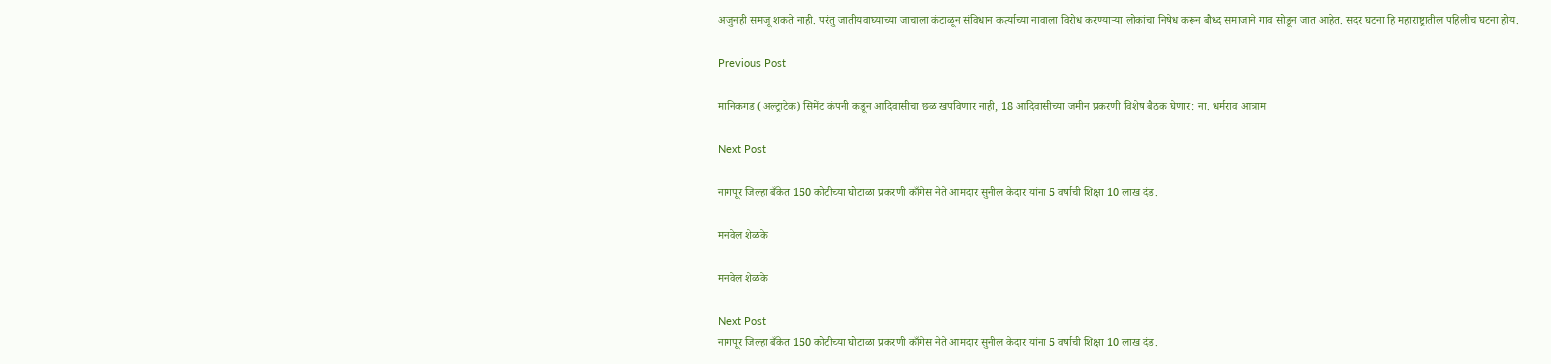अजुनही समजू शकते नाही. परंतु जातीयवाघ्याच्या जाचाला कंटाळून संविधान कर्त्याच्या नावाला विरोध करण्याऱ्या लोकांचा निषेध करून बौध्द समाजाने गाव सोडून जात आहेत. सदर घटना हि महाराष्ट्रातील पहिलीच घटना होय.

Previous Post

मानिकगड (अल्ट्राटेक) सिमेंट कंपनी कडून आदिवासीचा छळ खपविणार नाही, 18 आदिवासीच्या जमीन प्रकरणी विशेष बैठक घेणार: ना. धर्मराव आत्राम

Next Post

नागपूर जिल्हा बँकेत 150 कोटीच्या घोटाळा प्रकरणी काँगेस नेते आमदार सुनील केदार यांना 5 वर्षाची शिक्षा 10 लाख दंड.

मनवेल शेळके

मनवेल शेळके

Next Post
नागपूर जिल्हा बँकेत 150 कोटीच्या घोटाळा प्रकरणी काँगेस नेते आमदार सुनील केदार यांना 5 वर्षाची शिक्षा 10 लाख दंड.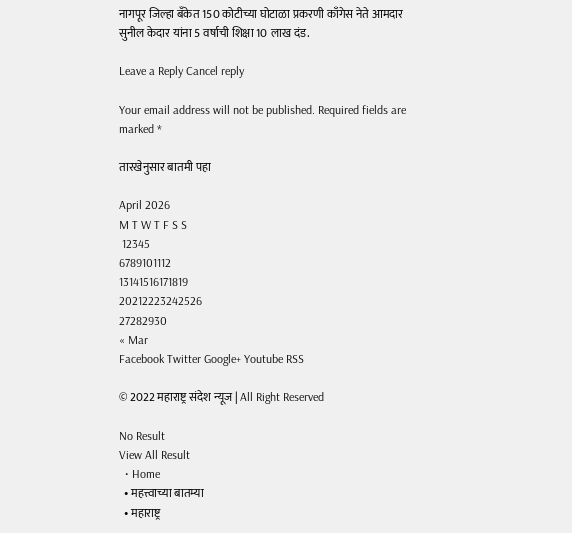नागपूर जिल्हा बँकेत 150 कोटीच्या घोटाळा प्रकरणी काँगेस नेते आमदार सुनील केदार यांना 5 वर्षाची शिक्षा 10 लाख दंड.

Leave a Reply Cancel reply

Your email address will not be published. Required fields are marked *

तारखेनुसार बातमी पहा

April 2026
M T W T F S S
 12345
6789101112
13141516171819
20212223242526
27282930
« Mar
Facebook Twitter Google+ Youtube RSS

© 2022 महाराष्ट्र संदेश न्यूज | All Right Reserved

No Result
View All Result
  • Home
  • महत्त्वाच्या बातम्या
  • महाराष्ट्र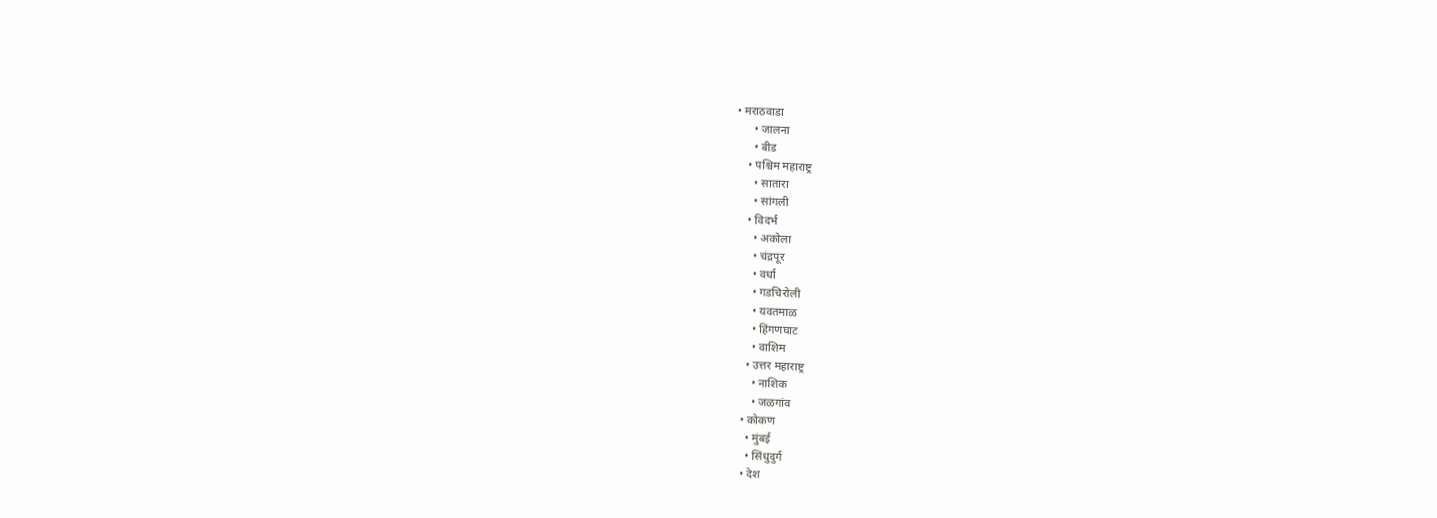• मराठवाडा
      • जालना
      • बीड
    • पश्चिम महाराष्ट्र
      • सातारा
      • सांगली
    • विदर्भ
      • अकोला
      • चंद्रपूर
      • वर्धा
      • गडचिरोली
      • यवतमाळ
      • हिंगणघाट
      • वाशिम
    • उत्तर महाराष्ट्र
      • नाशिक
      • जळगांव
  • कोकण
    • मुंबई
    • सिंधुदुर्ग
  • देश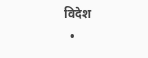विदेश
  •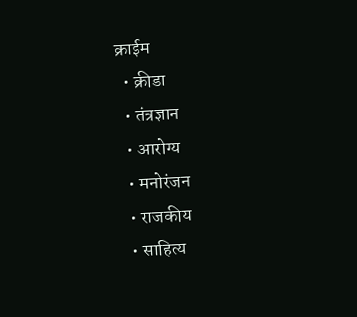क्राईम
  • क्रीडा
  • तंत्रज्ञान
  • आरोग्य
  • मनोरंजन
  • राजकीय
  • साहित्य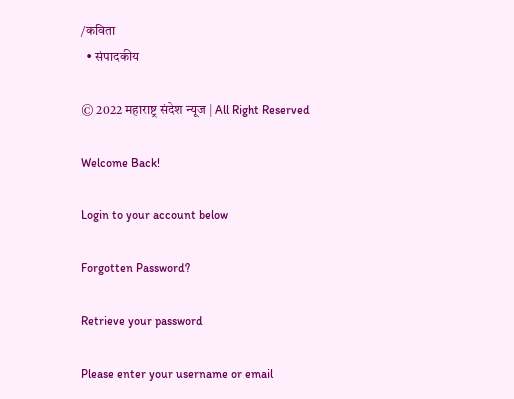/कविता
  • संपादकीय

© 2022 महाराष्ट्र संदेश न्यूज | All Right Reserved

Welcome Back!

Login to your account below

Forgotten Password?

Retrieve your password

Please enter your username or email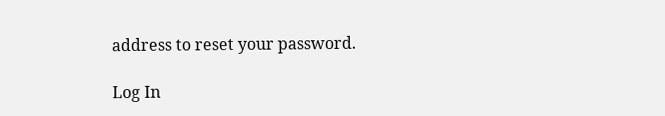address to reset your password.

Log In